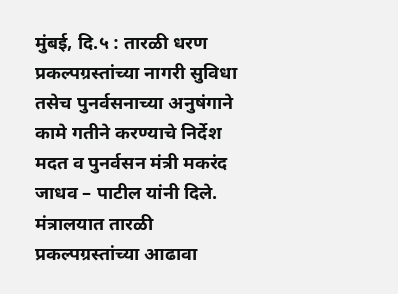मुंबई, दि.५ : तारळी धरण प्रकल्पग्रस्तांच्या नागरी सुविधा तसेच पुनर्वसनाच्या अनुषंगाने कामे गतीने करण्याचे निर्देश मदत व पुनर्वसन मंत्री मकरंद जाधव – पाटील यांनी दिले.
मंत्रालयात तारळी प्रकल्पग्रस्तांच्या आढावा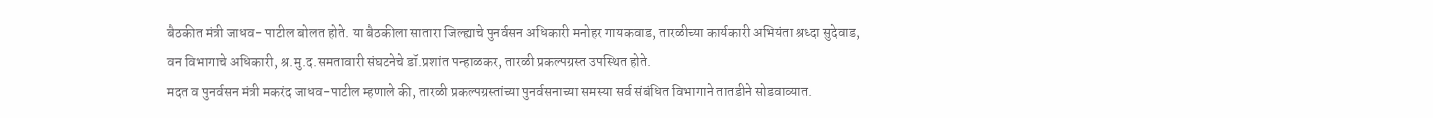बैठकीत मंत्री जाधव- पाटील बोलत होते. या बैठकीला सातारा जिल्ह्याचे पुनर्वसन अधिकारी मनोहर गायकवाड, तारळीच्या कार्यकारी अभियंता श्रध्दा सुदेवाड, वन विभागाचे अधिकारी, श्र.मु.द.समतावारी संघटनेचे डॉ.प्रशांत पन्हाळकर, तारळी प्रकल्पग्रस्त उपस्थित होते.
मदत व पुनर्वसन मंत्री मकरंद जाधव-पाटील म्हणाले की, तारळी प्रकल्पग्रस्तांच्या पुनर्वसनाच्या समस्या सर्व संबंधित विभागाने तातडीने सोडवाव्यात.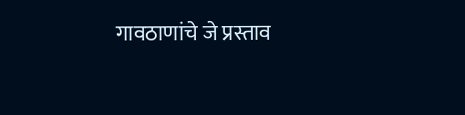गावठाणांचे जे प्रस्ताव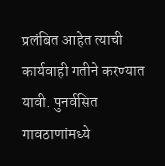प्रलंबित आहेत त्याची कार्यवाही गतीने करण्यात यावी. पुनर्वसित गावठाणांमध्ये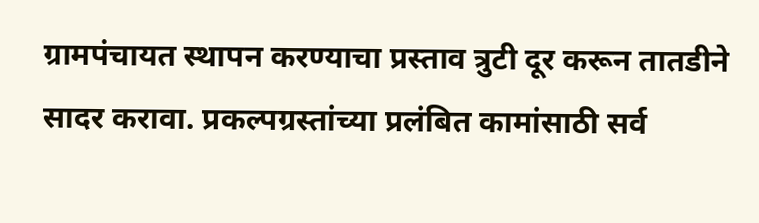ग्रामपंचायत स्थापन करण्याचा प्रस्ताव त्रुटी दूर करून तातडीने सादर करावा. प्रकल्पग्रस्तांच्या प्रलंबित कामांसाठी सर्व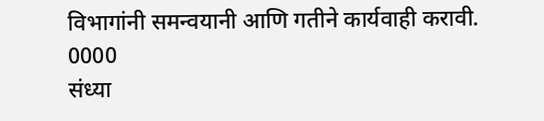विभागांनी समन्वयानी आणि गतीने कार्यवाही करावी.
0000
संध्या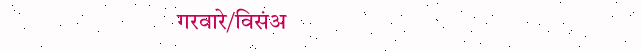गरवारे/विसंअ